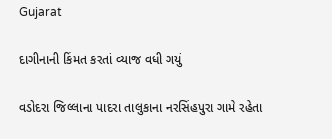Gujarat

દાગીનાની કિંમત કરતાં વ્યાજ વધી ગયું

વડોદરા જિલ્લાના પાદરા તાલુકાના નરસિંહપુરા ગામે રહેતા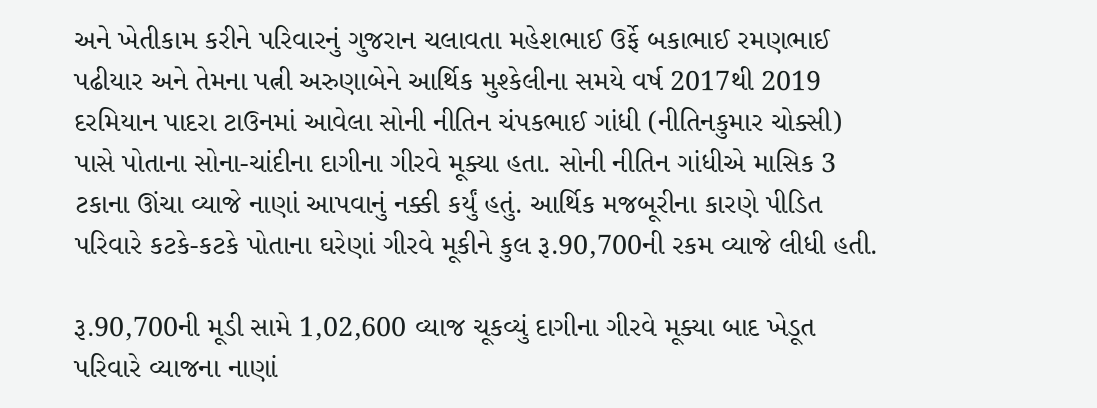અને ખેતીકામ કરીને પરિવારનું ગુજરાન ચલાવતા મહેશભાઈ ઉર્ફે બકાભાઈ રમણભાઈ પઢીયાર અને તેમના પત્ની અરુણાબેને આર્થિક મુશ્કેલીના સમયે વર્ષ 2017થી 2019 દરમિયાન પાદરા ટાઉનમાં આવેલા સોની નીતિન ચંપકભાઈ ગાંધી (નીતિનકુમાર ચોક્સી) પાસે પોતાના સોના-ચાંદીના દાગીના ગીરવે મૂક્યા હતા. સોની નીતિન ગાંધીએ માસિક 3 ટકાના ઊંચા વ્યાજે નાણાં આપવાનું નક્કી કર્યું હતું. આર્થિક મજબૂરીના કારણે પીડિત પરિવારે કટકે-કટકે પોતાના ઘરેણાં ગીરવે મૂકીને કુલ રૂ.90,700ની રકમ વ્યાજે લીધી હતી.

રૂ.90,700ની મૂડી સામે 1,02,600 વ્યાજ ચૂકવ્યું દાગીના ગીરવે મૂક્યા બાદ ખેડૂત પરિવારે વ્યાજના નાણાં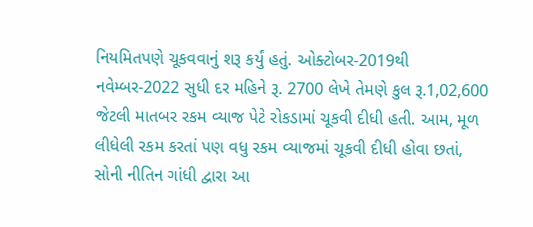નિયમિતપણે ચૂકવવાનું શરૂ કર્યું હતું. ઓક્ટોબર-2019થી નવેમ્બર-2022 સુધી દર મહિને રૂ. 2700 લેખે તેમણે કુલ રૂ.1,02,600 જેટલી માતબર રકમ વ્યાજ પેટે રોકડામાં ચૂકવી દીધી હતી. આમ, મૂળ લીધેલી રકમ કરતાં પણ વધુ રકમ વ્યાજમાં ચૂકવી દીધી હોવા છતાં, સોની નીતિન ગાંધી દ્વારા આ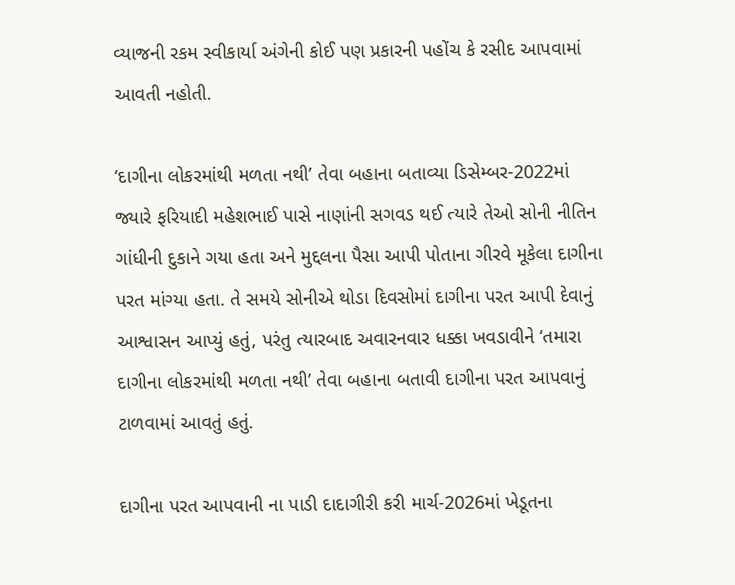વ્યાજની રકમ સ્વીકાર્યા અંગેની કોઈ પણ પ્રકારની પહોંચ કે રસીદ આપવામાં આવતી નહોતી.

‘દાગીના લોકરમાંથી મળતા નથી’ તેવા બહાના બતાવ્યા ડિસેમ્બર-2022માં જ્યારે ફરિયાદી મહેશભાઈ પાસે નાણાંની સગવડ થઈ ત્યારે તેઓ સોની નીતિન ગાંધીની દુકાને ગયા હતા અને મુદ્દલના પૈસા આપી પોતાના ગીરવે મૂકેલા દાગીના પરત માંગ્યા હતા. તે સમયે સોનીએ થોડા દિવસોમાં દાગીના પરત આપી દેવાનું આશ્વાસન આપ્યું હતું, પરંતુ ત્યારબાદ અવારનવાર ધક્કા ખવડાવીને ‘તમારા દાગીના લોકરમાંથી મળતા નથી’ તેવા બહાના બતાવી દાગીના પરત આપવાનું ટાળવામાં આવતું હતું.

દાગીના પરત આપવાની ના પાડી દાદાગીરી કરી માર્ચ-2026માં ખેડૂતના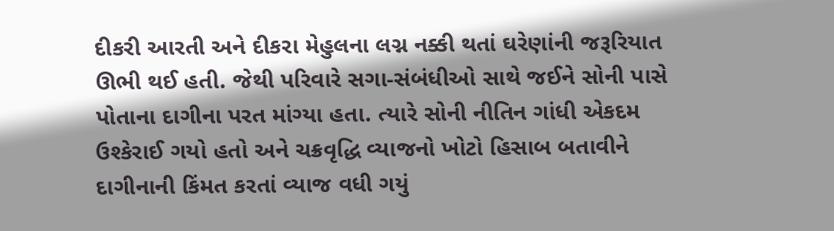દીકરી આરતી અને દીકરા મેહુલના લગ્ન નક્કી થતાં ઘરેણાંની જરૂરિયાત ઊભી થઈ હતી. જેથી પરિવારે સગા-સંબંધીઓ સાથે જઈને સોની પાસે પોતાના દાગીના પરત માંગ્યા હતા. ત્યારે સોની નીતિન ગાંધી એકદમ ઉશ્કેરાઈ ગયો હતો અને ચક્રવૃદ્ધિ વ્યાજનો ખોટો હિસાબ બતાવીને દાગીનાની કિંમત કરતાં વ્યાજ વધી ગયું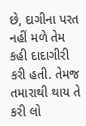છે, દાગીના પરત નહીં મળે તેમ કહી દાદાગીરી કરી હતી. તેમજ તમારાથી થાય તે કરી લો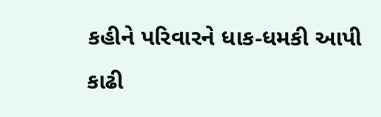કહીને પરિવારને ધાક-ધમકી આપી કાઢી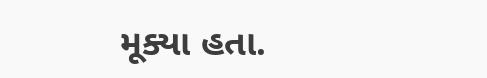મૂક્યા હતા.